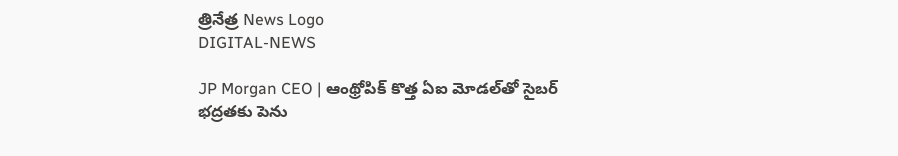త్రినేత్ర News Logo
DIGITAL-NEWS

JP Morgan CEO | ఆంథ్రోపిక్ కొత్త ఏఐ మోడ‌ల్‌తో సైబ‌ర్ భ‌ద్ర‌త‌కు పెను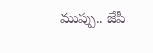ముప్పు.. జేపీ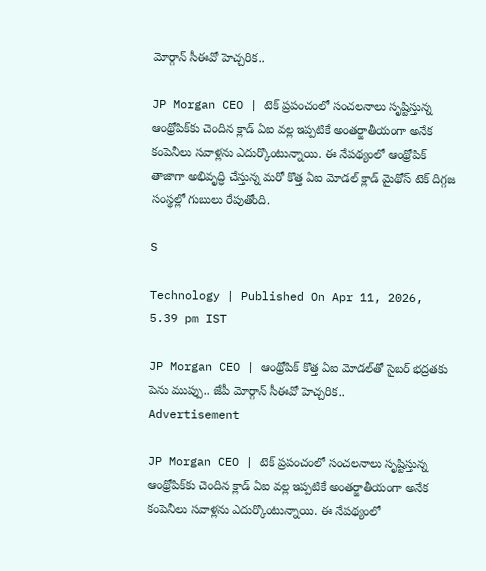మోర్గాన్ సీఈవో హెచ్చ‌రిక‌..

JP Morgan CEO | టెక్ ప్ర‌పంచంలో సంచ‌ల‌నాలు సృష్టిస్తున్న ఆంథ్రోపిక్‌కు చెందిన క్లాడ్ ఏఐ వ‌ల్ల ఇప్ప‌టికే అంత‌ర్జాతీయంగా అనేక కంపెనీలు స‌వాళ్ల‌ను ఎదుర్కొంటున్నాయి. ఈ నేప‌థ్యంలో ఆంథ్రోపిక్ తాజాగా అభివృద్ధి చేస్తున్న మ‌రో కొత్త ఏఐ మోడ‌ల్ క్లాడ్ మైథోస్ టెక్ దిగ్గ‌జ సంస్థ‌ల్లో గుబులు రేపుతోంది.

S

Technology | Published On Apr 11, 2026, 5.39 pm IST

JP Morgan CEO | ఆంథ్రోపిక్ కొత్త ఏఐ మోడ‌ల్‌తో సైబ‌ర్ భ‌ద్ర‌త‌కు పెను ముప్పు.. జేపీ మోర్గాన్ సీఈవో హెచ్చ‌రిక‌..
Advertisement

JP Morgan CEO | టెక్ ప్ర‌పంచంలో సంచ‌ల‌నాలు సృష్టిస్తున్న ఆంథ్రోపిక్‌కు చెందిన క్లాడ్ ఏఐ వ‌ల్ల ఇప్ప‌టికే అంత‌ర్జాతీయంగా అనేక కంపెనీలు స‌వాళ్ల‌ను ఎదుర్కొంటున్నాయి. ఈ నేప‌థ్యంలో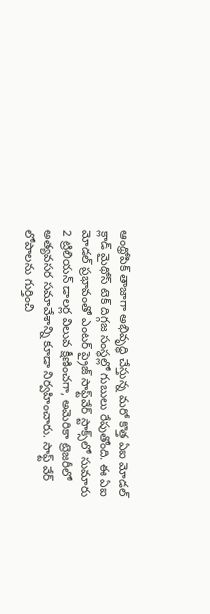ఆంథ్రోపిక్ తాజాగా అభివృద్ధి చేస్తున్న మ‌రో కొత్త ఏఐ మోడ‌ల్ క్లాడ్ మైథోస్ టెక్ దిగ్గ‌జ సంస్థ‌ల్లో గుబులు రేపుతోంది. ఈ ఏఐ మోడ‌ల్ ప్ర‌భావంతో ఎంట‌ర్ ప్రైజ్ సాఫ్ట్‌వేర్ స్టాక్స్‌లో సుమారు 2 ట్రిలియ‌న్ డాల‌ర్ల విలువ క్షీణించ‌గా, అమెరికా ట్రెజ‌రీలో అత్య‌వ‌స‌ర స‌మావేశాన్ని కూడా నిర్వ‌హించారు. సాఫ్ట్ వేర్ లోపాల‌ను గుర్తించి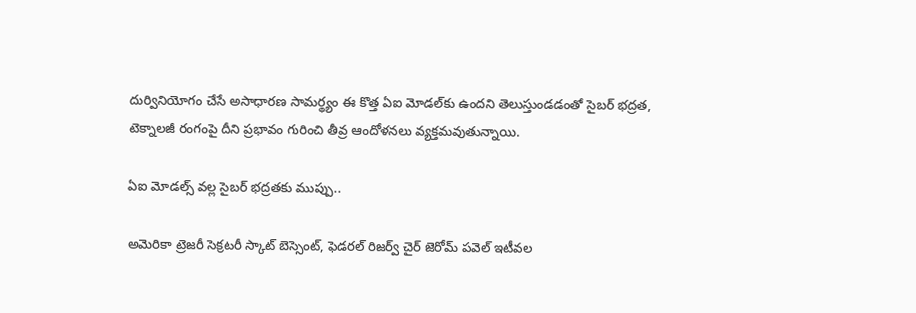దుర్వినియోగం చేసే అసాధార‌ణ సామ‌ర్థ్యం ఈ కొత్త ఏఐ మోడ‌ల్‌కు ఉంద‌ని తెలుస్తుండ‌డంతో సైబ‌ర్ భ‌ద్ర‌త‌, టెక్నాల‌జీ రంగంపై దీని ప్ర‌భావం గురించి తీవ్ర ఆందోళ‌న‌లు వ్య‌క్తమ‌వుతున్నాయి.

ఏఐ మోడ‌ల్స్ వ‌ల్ల సైబ‌ర్ భ‌ద్ర‌త‌కు ముప్పు..

అమెరికా ట్రెజరీ సెక్రటరీ స్కాట్ బెస్సెంట్‌, ఫెడరల్ రిజర్వ్ చైర్ జెరోమ్ ప‌వెల్ ఇటీవ‌ల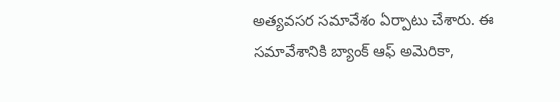అత్యవసర సమావేశం ఏర్పాటు చేశారు. ఈ సమావేశానికి బ్యాంక్ ఆఫ్ అమెరికా,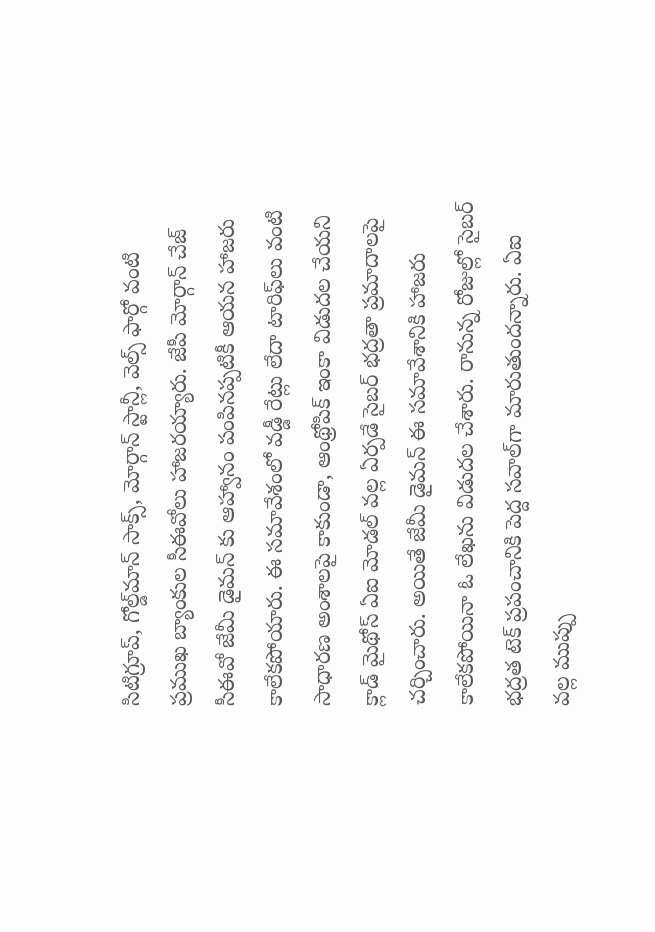సిటిగ్రూప్, గోల్డ్‌మాన్ సాక్స్, మోర్గాన్ స్టాన్లీ, వెల్స్ ఫార్గో వంటి ప్రముఖ బ్యాంకుల సీఈవోలు హాజరయ్యారు. జేపీ మోర్గాన్ చేజ్ సీఈవో జేమీ డైమన్ కు ఆహ్వానం పంపినప్పటికీ ఆయన హాజరు కాలేకపోయారు. ఈ సమావేశంలో వడ్డీ రేట్లు లేదా టారిఫ్‌లు వంటి సాధారణ అంశాలపై కాకుండా, ఆంథ్రోపిక్ ఇంకా విడుదల చేయని క్లాడ్ మైథోస్ ఏఐ మోడల్ వల్ల ఏర్పడే సైబర్ భద్రతా ప్రమాదాలపై చర్చించారు. అయితే జేమీ డైమన్ ఈ స‌మావేశానికి హాజ‌రు కాలేక‌పోయినా ఓ లేఖ‌ను విడుద‌ల చేశారు. రానున్న రోజుల్లో సైబ‌ర్ భ‌ద్ర‌త టెక్ ప్ర‌పంచానికి పెద్ద స‌వాల్‌గా మారుతుంద‌న్నారు. ఏఐ వ‌ల్ల ముప్పు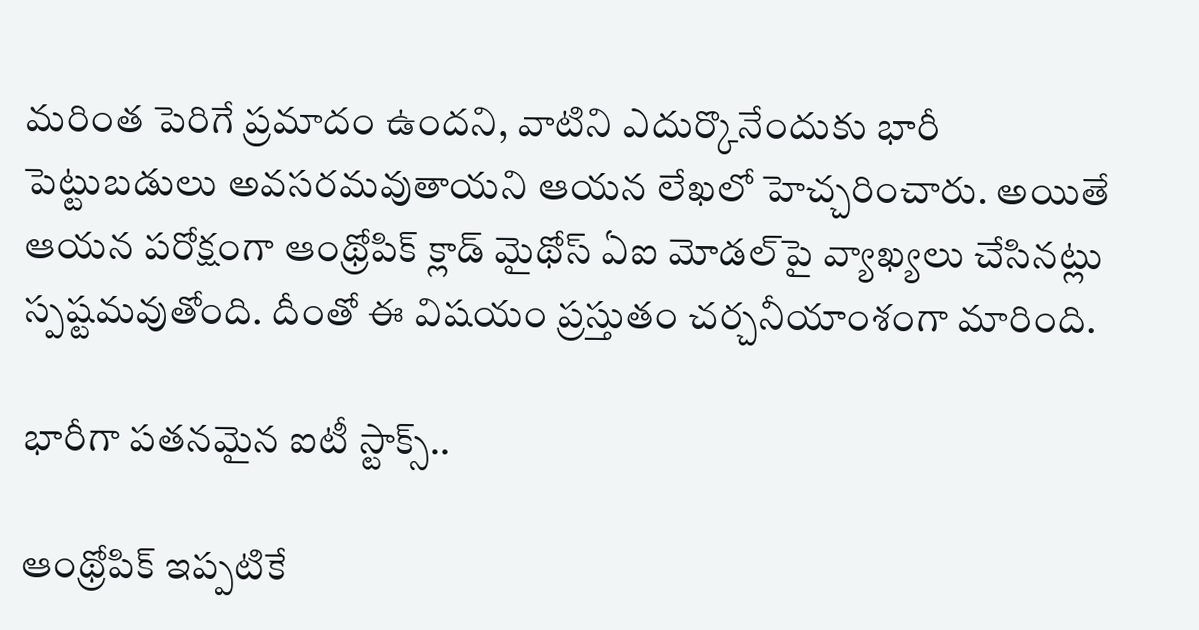మ‌రింత పెరిగే ప్ర‌మాదం ఉంద‌ని, వాటిని ఎదుర్కొనేందుకు భారీ పెట్టుబ‌డులు అవ‌స‌ర‌మ‌వుతాయ‌ని ఆయ‌న లేఖ‌లో హెచ్చ‌రించారు. అయితే ఆయ‌న ప‌రోక్షంగా ఆంథ్రోపిక్ క్లాడ్ మైథోస్ ఏఐ మోడ‌ల్‌పై వ్యాఖ్య‌లు చేసిన‌ట్లు స్ప‌ష్ట‌మ‌వుతోంది. దీంతో ఈ విష‌యం ప్ర‌స్తుతం చ‌ర్చ‌నీయాంశంగా మారింది.

భారీగా ప‌త‌న‌మైన ఐటీ స్టాక్స్‌..

ఆంథ్రోపిక్ ఇప్ప‌టికే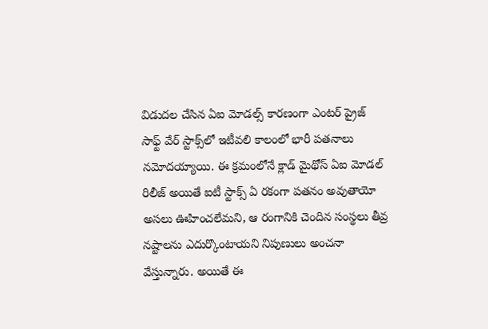విడుద‌ల చేసిన ఏఐ మోడ‌ల్స్ కార‌ణంగా ఎంట‌ర్ ప్రైజ్ సాఫ్ట్ వేర్ స్టాక్స్‌లో ఇటీవ‌లి కాలంలో భారీ ప‌త‌నాలు న‌మోద‌య్యాయి. ఈ క్ర‌మంలోనే క్లాడ్ మైథోస్ ఏఐ మోడ‌ల్ రిలీజ్ అయితే ఐటీ స్టాక్స్ ఏ ర‌కంగా ప‌త‌నం అవుతాయో అస‌లు ఊహించ‌లేమ‌ని, ఆ రంగానికి చెందిన సంస్థ‌లు తీవ్ర న‌ష్టాల‌ను ఎదుర్కొంటాయ‌ని నిపుణులు అంచ‌నా వేస్తున్నారు. అయితే ఈ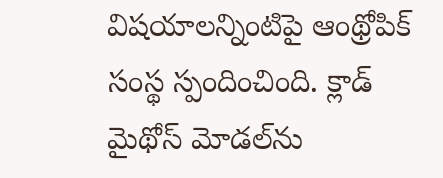విష‌యాల‌న్నింటిపై ఆంథ్రోపిక్ సంస్థ స్పందించింది. క్లాడ్ మైథోస్ మోడ‌ల్‌ను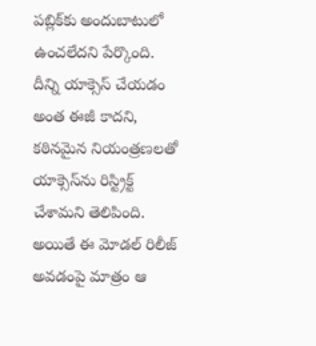ప‌బ్లిక్‌కు అందుబాటులో ఉంచ‌లేద‌ని పేర్కొంది. దీన్ని యాక్సెస్ చేయ‌డం అంత ఈజీ కాద‌ని, క‌ఠిన‌మైన నియంత్ర‌ణ‌ల‌తో యాక్సెస్‌ను రిస్ట్రిక్ట్ చేశామ‌ని తెలిపింది. అయితే ఈ మోడ‌ల్ రిలీజ్ అవ‌డంపై మాత్రం ఆ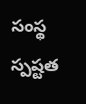సంస్థ స్ప‌ష్ట‌త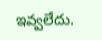ఇవ్వ‌లేదు.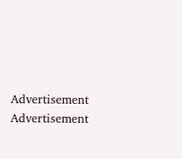Advertisement
Advertisement